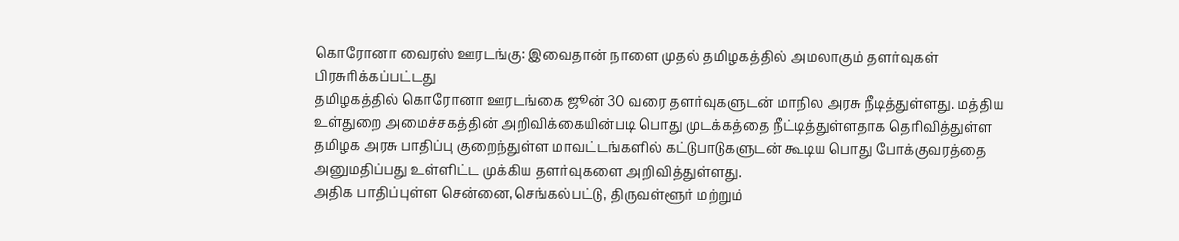கொரோனா வைரஸ் ஊரடங்கு: இவைதான் நாளை முதல் தமிழகத்தில் அமலாகும் தளர்வுகள்
பிரசுரிக்கப்பட்டது
தமிழகத்தில் கொரோனா ஊரடங்கை ஜூன் 30 வரை தளர்வுகளுடன் மாநில அரசு நீடித்துள்ளது. மத்திய உள்துறை அமைச்சகத்தின் அறிவிக்கையின்படி பொது முடக்கத்தை நீட்டித்துள்ளதாக தெரிவித்துள்ள தமிழக அரசு பாதிப்பு குறைந்துள்ள மாவட்டங்களில் கட்டுபாடுகளுடன் கூடிய பொது போக்குவரத்தை அனுமதிப்பது உள்ளிட்ட முக்கிய தளர்வுகளை அறிவித்துள்ளது.
அதிக பாதிப்புள்ள சென்னை,செங்கல்பட்டு, திருவள்ளூர் மற்றும்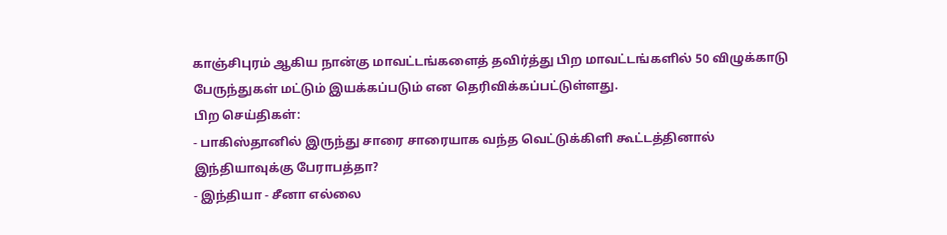காஞ்சிபுரம் ஆகிய நான்கு மாவட்டங்களைத் தவிர்த்து பிற மாவட்டங்களில் 50 விழுக்காடு பேருந்துகள் மட்டும் இயக்கப்படும் என தெரிவிக்கப்பட்டுள்ளது.
பிற செய்திகள்:
- பாகிஸ்தானில் இருந்து சாரை சாரையாக வந்த வெட்டுக்கிளி கூட்டத்தினால் இந்தியாவுக்கு பேராபத்தா?
- இந்தியா - சீனா எல்லை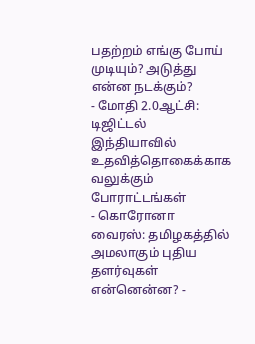பதற்றம் எங்கு போய் முடியும்? அடுத்து என்ன நடக்கும்?
- மோதி 2.0ஆட்சி: டிஜிட்டல் இந்தியாவில் உதவித்தொகைக்காக வலுக்கும் போராட்டங்கள்
- கொரோனா வைரஸ்: தமிழகத்தில் அமலாகும் புதிய தளர்வுகள் என்னென்ன? -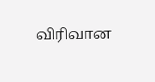விரிவான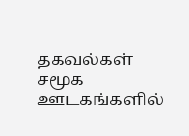தகவல்கள்
சமூக ஊடகங்களில்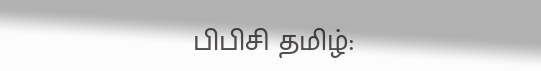பிபிசி தமிழ்: